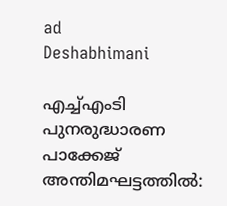ad
Deshabhimani

എച്ച്എംടി പുനരുദ്ധാരണ പാക്കേജ്
അന്തിമഘട്ടത്തിൽ: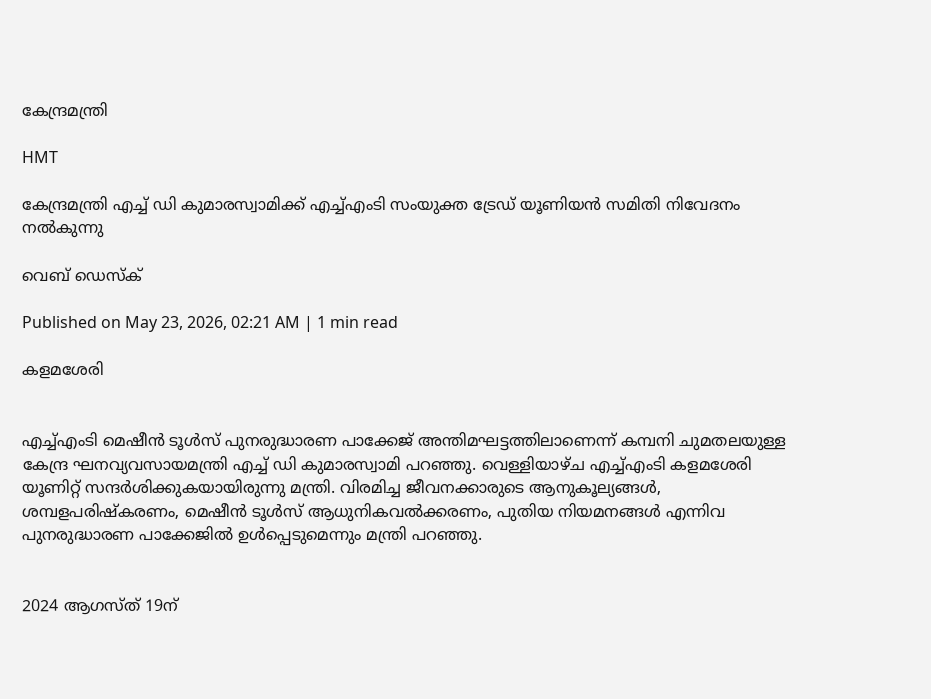കേന്ദ്രമന്ത്രി

HMT

കേന്ദ്രമന്ത്രി എച്ച് ഡി കുമാരസ്വാമിക്ക് എച്ച്എംടി സംയുക്ത ട്രേഡ് യൂണിയൻ സമിതി നിവേദനം നൽകുന്നു

വെബ് ഡെസ്ക്

Published on May 23, 2026, 02:21 AM | 1 min read

കളമശേരി


എച്ച്എംടി മെഷീൻ ടൂൾസ് പുനരുദ്ധാരണ പാക്കേജ് അന്തിമഘട്ടത്തിലാണെന്ന് കമ്പനി ചുമതലയുള്ള കേന്ദ്ര ഘനവ്യവസായമന്ത്രി എച്ച് ഡി കുമാരസ്വാമി പറഞ്ഞു. വെള്ളിയാഴ്‌ച എച്ച്എംടി കളമശേരി യൂണിറ്റ് സന്ദർശിക്കുകയായിരുന്നു മന്ത്രി. വിരമിച്ച ജീവനക്കാരുടെ ആനുകൂല്യങ്ങൾ, ശമ്പളപരിഷ്‌കരണം, മെഷീൻ ടൂൾസ്‌ ആധുനികവൽക്കരണം, പുതിയ നിയമനങ്ങൾ എന്നിവ പുനരുദ്ധാരണ പാക്കേജിൽ ഉൾപ്പെടുമെന്നും മന്ത്രി പറഞ്ഞു.


2024 ആഗസ്‌ത്‌ 19ന്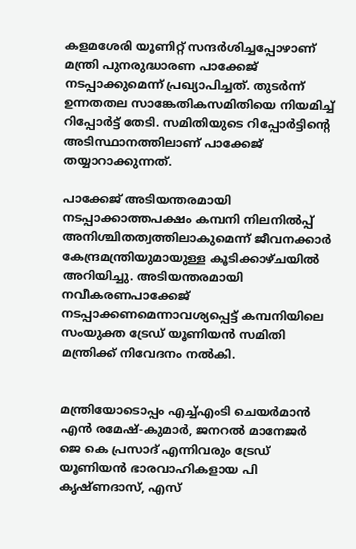കളമശേരി യൂണിറ്റ് സന്ദർശിച്ചപ്പോഴാണ് മന്ത്രി പുനരുദ്ധാരണ പാക്കേജ് നടപ്പാക്കുമെന്ന് പ്രഖ്യാപിച്ചത്. തുടർന്ന് ഉന്നതതല സാങ്കേതികസമിതിയെ നിയമിച്ച് റിപ്പോർട്ട് തേടി. സമിതിയുടെ റിപ്പോർട്ടിന്റെ അടിസ്ഥാനത്തിലാണ് പാക്കേജ് തയ്യാറാക്കുന്നത്.

പാക്കേജ് അടിയന്തരമായി നടപ്പാക്കാത്തപക്ഷം കമ്പനി നിലനിൽപ്പ് അനിശ്ചിതത്വത്തിലാകുമെന്ന് ജീവനക്കാർ കേന്ദ്രമന്ത്രിയുമായുള്ള കൂടിക്കാഴ്ചയിൽ അറിയിച്ചു. അടിയന്തരമായി നവീകരണപാക്കേജ് നടപ്പാക്കണമെന്നാവശ്യപ്പെട്ട് കമ്പനിയിലെ സംയുക്ത ട്രേഡ് യൂണിയൻ സമിതി മന്ത്രിക്ക് നിവേദനം നൽകി.


മന്ത്രിയോടൊപ്പം എച്ച്എംടി ചെയർമാൻ എൻ രമേഷ്‌-കുമാർ, ജനറൽ മാനേജർ ജെ കെ പ്രസാദ് എന്നിവരും ട്രേഡ് യൂണിയൻ ഭാരവാഹികളായ പി കൃഷ്ണദാസ്, എസ്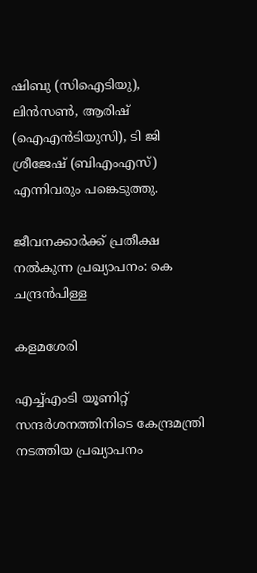ഷിബു (സിഐടിയു), ലിൻസൺ, ആരിഷ് (ഐഎൻടിയുസി), ടി ജി ശ്രീജേഷ് (ബിഎംഎസ്) എന്നിവരും പങ്കെടുത്തു.

ജീവനക്കാർക്ക് പ്രതീക്ഷ നൽകുന്ന പ്രഖ്യാപനം: കെ ചന്ദ്രൻപിള്ള

കളമശേരി

എച്ച്എംടി യൂണിറ്റ് സന്ദർശനത്തിനിടെ കേന്ദ്രമന്ത്രി നടത്തിയ പ്രഖ്യാപനം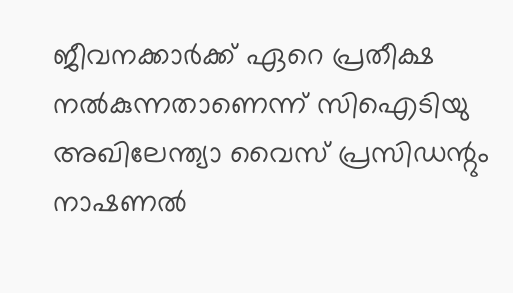ജീവനക്കാർക്ക് ഏറെ പ്രതീക്ഷ നൽകുന്നതാണെന്ന് സിഐടിയു അഖിലേന്ത്യാ വൈസ് പ്രസിഡന്റും നാഷണൽ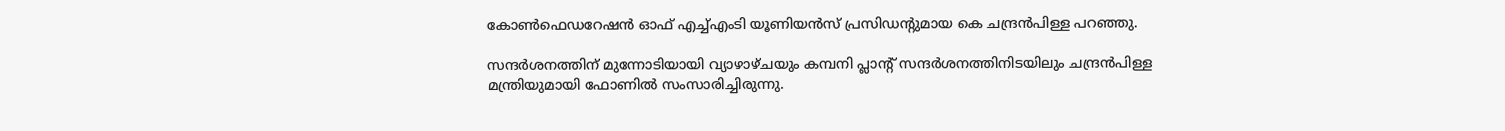കോൺഫെഡറേഷൻ ഓഫ് എച്ച്എംടി യൂണിയൻസ് പ്രസിഡന്റുമായ കെ ചന്ദ്രൻപിള്ള പറഞ്ഞു.

സന്ദർശനത്തിന് മുന്നോടിയായി വ്യാഴാഴ്ചയും കമ്പനി പ്ലാന്റ്‌ സന്ദർശനത്തിനിടയിലും ചന്ദ്രൻപിള്ള മന്ത്രിയുമായി ഫോണിൽ സംസാരിച്ചിരുന്നു.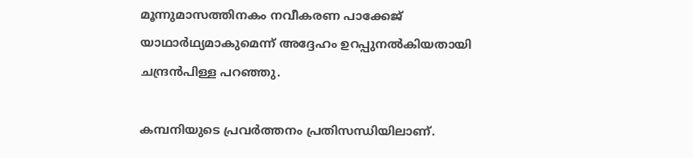മൂന്നുമാസത്തിനകം നവീകരണ പാക്കേജ് യാഥാർഥ്യമാകുമെന്ന് അദ്ദേഹം ഉറപ്പുനൽകിയതായി ചന്ദ്രൻപിള്ള പറഞ്ഞു.

കമ്പനിയുടെ പ്രവർത്തനം പ്രതിസന്ധിയിലാണ്.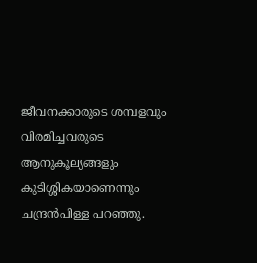ജീവനക്കാരുടെ ശമ്പളവും വിരമിച്ചവരുടെ ആനുകൂല്യങ്ങളും കുടിശ്ശികയാണെന്നും ചന്ദ്രൻപിള്ള പറഞ്ഞു.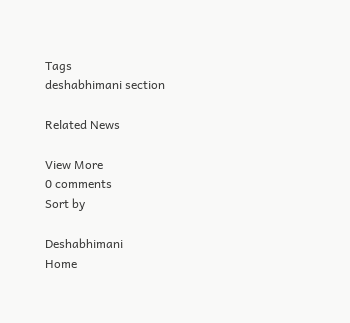Tags
deshabhimani section

Related News

View More
0 comments
Sort by

Deshabhimani
Home